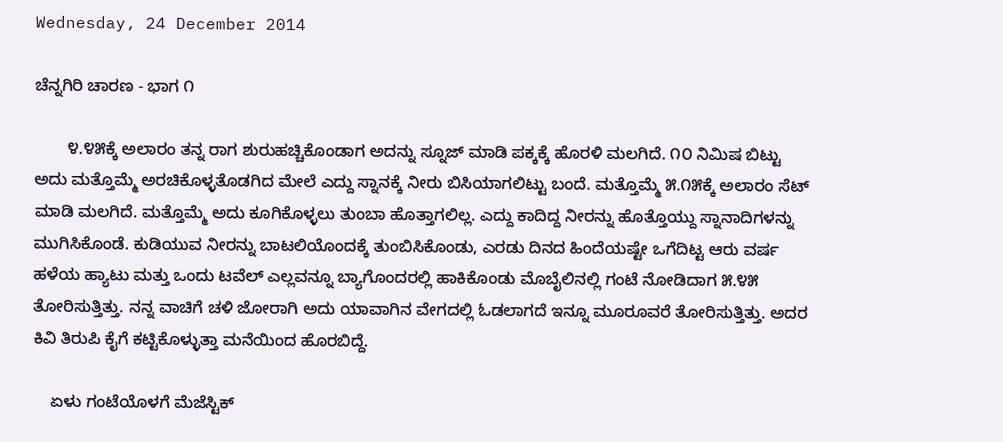Wednesday, 24 December 2014

ಚೆನ್ನಗಿರಿ ಚಾರಣ - ಭಾಗ ೧

       ೪.೪೫ಕ್ಕೆ ಅಲಾರಂ ತನ್ನ ರಾಗ ಶುರುಹಚ್ಚಿಕೊಂಡಾಗ ಅದನ್ನು ಸ್ನೂಜ್ ಮಾಡಿ ಪಕ್ಕಕ್ಕೆ ಹೊರಳಿ ಮಲಗಿದೆ. ೧೦ ನಿಮಿಷ ಬಿಟ್ಟು ಅದು ಮತ್ತೊಮ್ಮೆ ಅರಚಿಕೊಳ್ಳತೊಡಗಿದ ಮೇಲೆ ಎದ್ದು ಸ್ನಾನಕ್ಕೆ ನೀರು ಬಿಸಿಯಾಗಲಿಟ್ಟು ಬಂದೆ. ಮತ್ತೊಮ್ಮೆ ೫.೧೫ಕ್ಕೆ ಅಲಾರಂ ಸೆಟ್ ಮಾಡಿ ಮಲಗಿದೆ. ಮತ್ತೊಮ್ಮೆ ಅದು ಕೂಗಿಕೊಳ್ಳಲು ತುಂಬಾ ಹೊತ್ತಾಗಲಿಲ್ಲ. ಎದ್ದು ಕಾದಿದ್ದ ನೀರನ್ನು ಹೊತ್ತೊಯ್ದು ಸ್ನಾನಾದಿಗಳನ್ನು ಮುಗಿಸಿಕೊಂಡೆ. ಕುಡಿಯುವ ನೀರನ್ನು ಬಾಟಲಿಯೊಂದಕ್ಕೆ ತುಂಬಿಸಿಕೊಂಡು, ಎರಡು ದಿನದ ಹಿಂದೆಯಷ್ಟೇ ಒಗೆದಿಟ್ಟ ಆರು ವರ್ಷ ಹಳೆಯ ಹ್ಯಾಟು ಮತ್ತು ಒಂದು ಟವೆಲ್ ಎಲ್ಲವನ್ನೂ ಬ್ಯಾಗೊಂದರಲ್ಲಿ ಹಾಕಿಕೊಂಡು ಮೊಬೈಲಿನಲ್ಲಿ ಗಂಟೆ ನೋಡಿದಾಗ ೫.೪೫ ತೋರಿಸುತ್ತಿತ್ತು. ನನ್ನ ವಾಚಿಗೆ ಚಳಿ ಜೋರಾಗಿ ಅದು ಯಾವಾಗಿನ ವೇಗದಲ್ಲಿ ಓಡಲಾಗದೆ ಇನ್ನೂ ಮೂರೂವರೆ ತೋರಿಸುತ್ತಿತ್ತು. ಅದರ ಕಿವಿ ತಿರುಪಿ ಕೈಗೆ ಕಟ್ಟಿಕೊಳ್ಳುತ್ತಾ ಮನೆಯಿಂದ ಹೊರಬಿದ್ದೆ.

    ಏಳು ಗಂಟೆಯೊಳಗೆ ಮೆಜೆಸ್ಟಿಕ್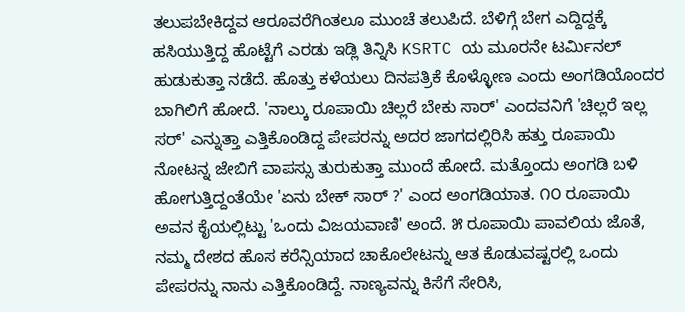ತಲುಪಬೇಕಿದ್ದವ ಆರೂವರೆಗಿಂತಲೂ ಮುಂಚೆ ತಲುಪಿದೆ. ಬೆಳಿಗ್ಗೆ ಬೇಗ ಎದ್ದಿದ್ದಕ್ಕೆ ಹಸಿಯುತ್ತಿದ್ದ ಹೊಟ್ಟೆಗೆ ಎರಡು ಇಡ್ಲಿ ತಿನ್ನಿಸಿ KSRTC ಯ ಮೂರನೇ ಟರ್ಮಿನಲ್ ಹುಡುಕುತ್ತಾ ನಡೆದೆ. ಹೊತ್ತು ಕಳೆಯಲು ದಿನಪತ್ರಿಕೆ ಕೊಳ್ಳೋಣ ಎಂದು ಅಂಗಡಿಯೊಂದರ ಬಾಗಿಲಿಗೆ ಹೋದೆ. 'ನಾಲ್ಕು ರೂಪಾಯಿ ಚಿಲ್ಲರೆ ಬೇಕು ಸಾರ್' ಎಂದವನಿಗೆ 'ಚಿಲ್ಲರೆ ಇಲ್ಲ ಸರ್' ಎನ್ನುತ್ತಾ ಎತ್ತಿಕೊಂಡಿದ್ದ ಪೇಪರನ್ನು ಅದರ ಜಾಗದಲ್ಲಿರಿಸಿ ಹತ್ತು ರೂಪಾಯಿ ನೋಟನ್ನ ಜೇಬಿಗೆ ವಾಪಸ್ಸು ತುರುಕುತ್ತಾ ಮುಂದೆ ಹೋದೆ. ಮತ್ತೊಂದು ಅಂಗಡಿ ಬಳಿ ಹೋಗುತ್ತಿದ್ದಂತೆಯೇ 'ಏನು ಬೇಕ್ ಸಾರ್ ?' ಎಂದ ಅಂಗಡಿಯಾತ. ೧೦ ರೂಪಾಯಿ ಅವನ ಕೈಯಲ್ಲಿಟ್ಟು 'ಒಂದು ವಿಜಯವಾಣಿ' ಅಂದೆ. ೫ ರೂಪಾಯಿ ಪಾವಲಿಯ ಜೊತೆ, ನಮ್ಮ ದೇಶದ ಹೊಸ ಕರೆನ್ಸಿಯಾದ ಚಾಕೊಲೇಟನ್ನು ಆತ ಕೊಡುವಷ್ಟರಲ್ಲಿ ಒಂದು ಪೇಪರನ್ನು ನಾನು ಎತ್ತಿಕೊಂಡಿದ್ದೆ. ನಾಣ್ಯವನ್ನು ಕಿಸೆಗೆ ಸೇರಿಸಿ,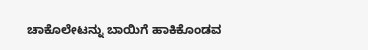ಚಾಕೊಲೇಟನ್ನು ಬಾಯಿಗೆ ಹಾಕಿಕೊಂಡವ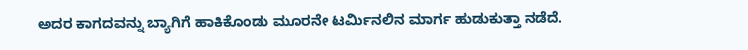ಅದರ ಕಾಗದವನ್ನು ಬ್ಯಾಗಿಗೆ ಹಾಕಿಕೊಂಡು ಮೂರನೇ ಟರ್ಮಿನಲಿನ ಮಾರ್ಗ ಹುಡುಕುತ್ತಾ ನಡೆದೆ.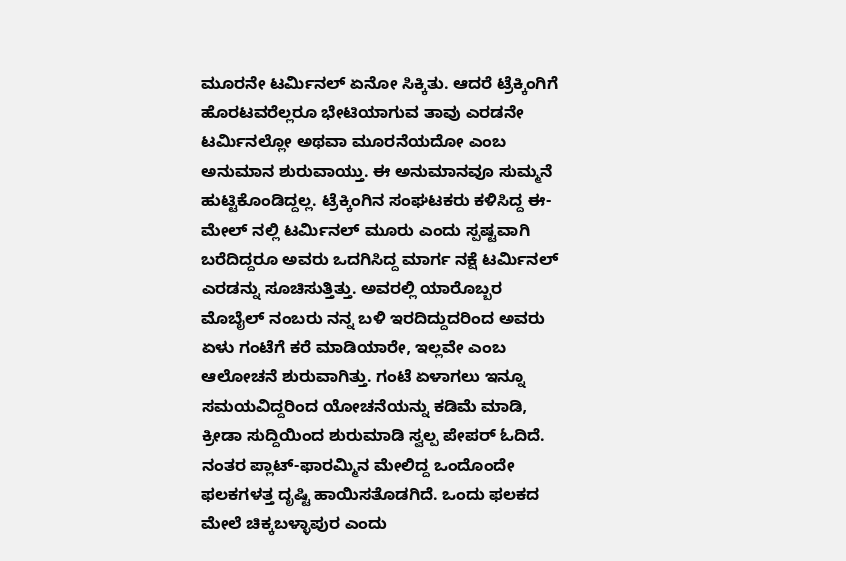ಮೂರನೇ ಟರ್ಮಿನಲ್ ಏನೋ ಸಿಕ್ಕಿತು. ಆದರೆ ಟ್ರೆಕ್ಕಿಂಗಿಗೆ ಹೊರಟವರೆಲ್ಲರೂ ಭೇಟಿಯಾಗುವ ತಾವು ಎರಡನೇ ಟರ್ಮಿನಲ್ಲೋ ಅಥವಾ ಮೂರನೆಯದೋ ಎಂಬ ಅನುಮಾನ ಶುರುವಾಯ್ತು. ಈ ಅನುಮಾನವೂ ಸುಮ್ಮನೆ ಹುಟ್ಟಿಕೊಂಡಿದ್ದಲ್ಲ. ಟ್ರೆಕ್ಕಿಂಗಿನ ಸಂಘಟಕರು ಕಳಿಸಿದ್ದ ಈ-ಮೇಲ್ ನಲ್ಲಿ ಟರ್ಮಿನಲ್ ಮೂರು ಎಂದು ಸ್ಪಷ್ಟವಾಗಿ ಬರೆದಿದ್ದರೂ ಅವರು ಒದಗಿಸಿದ್ದ ಮಾರ್ಗ ನಕ್ಷೆ ಟರ್ಮಿನಲ್ ಎರಡನ್ನು ಸೂಚಿಸುತ್ತಿತ್ತು. ಅವರಲ್ಲಿ ಯಾರೊಬ್ಬರ ಮೊಬೈಲ್ ನಂಬರು ನನ್ನ ಬಳಿ ಇರದಿದ್ದುದರಿಂದ ಅವರು ಏಳು ಗಂಟೆಗೆ ಕರೆ ಮಾಡಿಯಾರೇ, ಇಲ್ಲವೇ ಎಂಬ ಆಲೋಚನೆ ಶುರುವಾಗಿತ್ತು. ಗಂಟೆ ಏಳಾಗಲು ಇನ್ನೂ ಸಮಯವಿದ್ದರಿಂದ ಯೋಚನೆಯನ್ನು ಕಡಿಮೆ ಮಾಡಿ, ಕ್ರೀಡಾ ಸುದ್ದಿಯಿಂದ ಶುರುಮಾಡಿ ಸ್ವಲ್ಪ ಪೇಪರ್ ಓದಿದೆ.  ನಂತರ ಪ್ಲಾಟ್-ಫಾರಮ್ಮಿನ ಮೇಲಿದ್ದ ಒಂದೊಂದೇ ಫಲಕಗಳತ್ತ ದೃಷ್ಟಿ ಹಾಯಿಸತೊಡಗಿದೆ. ಒಂದು ಫಲಕದ ಮೇಲೆ ಚಿಕ್ಕಬಳ್ಳಾಪುರ ಎಂದು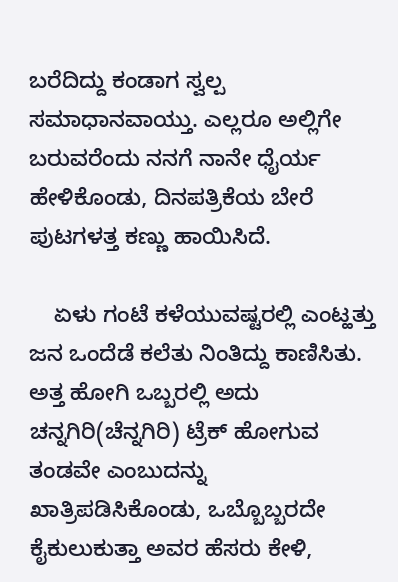ಬರೆದಿದ್ದು ಕಂಡಾಗ ಸ್ವಲ್ಪ ಸಮಾಧಾನವಾಯ್ತು. ಎಲ್ಲರೂ ಅಲ್ಲಿಗೇ ಬರುವರೆಂದು ನನಗೆ ನಾನೇ ಧೈರ್ಯ ಹೇಳಿಕೊಂಡು, ದಿನಪತ್ರಿಕೆಯ ಬೇರೆ ಪುಟಗಳತ್ತ ಕಣ್ಣು ಹಾಯಿಸಿದೆ.

    ಏಳು ಗಂಟೆ ಕಳೆಯುವಷ್ಟರಲ್ಲಿ ಎಂಟ್ಹತ್ತು ಜನ ಒಂದೆಡೆ ಕಲೆತು ನಿಂತಿದ್ದು ಕಾಣಿಸಿತು. ಅತ್ತ ಹೋಗಿ ಒಬ್ಬರಲ್ಲಿ ಅದು ಚನ್ನಗಿರಿ(ಚೆನ್ನಗಿರಿ) ಟ್ರೆಕ್ ಹೋಗುವ ತಂಡವೇ ಎಂಬುದನ್ನು ಖಾತ್ರಿಪಡಿಸಿಕೊಂಡು, ಒಬ್ಬೊಬ್ಬರದೇ ಕೈಕುಲುಕುತ್ತಾ ಅವರ ಹೆಸರು ಕೇಳಿ,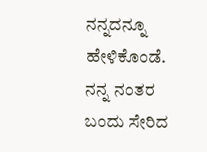ನನ್ನದನ್ನೂ ಹೇಳಿಕೊಂಡೆ. ನನ್ನ ನಂತರ ಬಂದು ಸೇರಿದ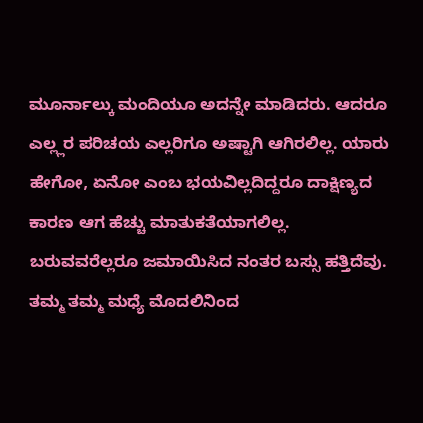ಮೂರ್ನಾಲ್ಕು ಮಂದಿಯೂ ಅದನ್ನೇ ಮಾಡಿದರು. ಆದರೂ ಎಲ್ಲ್ಲರ ಪರಿಚಯ ಎಲ್ಲರಿಗೂ ಅಷ್ಟಾಗಿ ಆಗಿರಲಿಲ್ಲ. ಯಾರು ಹೇಗೋ, ಏನೋ ಎಂಬ ಭಯವಿಲ್ಲದಿದ್ದರೂ ದಾಕ್ಷಿಣ್ಯದ ಕಾರಣ ಆಗ ಹೆಚ್ಚು ಮಾತುಕತೆಯಾಗಲಿಲ್ಲ. ಬರುವವರೆಲ್ಲರೂ ಜಮಾಯಿಸಿದ ನಂತರ ಬಸ್ಸು ಹತ್ತಿದೆವು. ತಮ್ಮ ತಮ್ಮ ಮಧ್ಯೆ ಮೊದಲಿನಿಂದ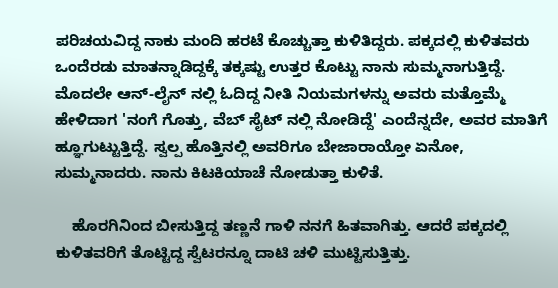ಪರಿಚಯವಿದ್ದ ನಾಕು ಮಂದಿ ಹರಟೆ ಕೊಚ್ಚುತ್ತಾ ಕುಳಿತಿದ್ದರು. ಪಕ್ಕದಲ್ಲಿ ಕುಳಿತವರು ಒಂದೆರಡು ಮಾತನ್ನಾಡಿದ್ದಕ್ಕೆ ತಕ್ಕಷ್ಟು ಉತ್ತರ ಕೊಟ್ಟು ನಾನು ಸುಮ್ಮನಾಗುತ್ತಿದ್ದೆ. ಮೊದಲೇ ಆನ್-ಲೈನ್ ನಲ್ಲಿ ಓದಿದ್ದ ನೀತಿ ನಿಯಮಗಳನ್ನು ಅವರು ಮತ್ತೊಮ್ಮೆ ಹೇಳಿದಾಗ 'ನಂಗೆ ಗೊತ್ತು, ವೆಬ್ ಸೈಟ್ ನಲ್ಲಿ ನೋಡಿದ್ದೆ' ಎಂದೆನ್ನದೇ, ಅವರ ಮಾತಿಗೆ ಹ್ಞೂಗುಟ್ಟುತ್ತಿದ್ದೆ. ಸ್ವಲ್ಪ ಹೊತ್ತಿನಲ್ಲಿ ಅವರಿಗೂ ಬೇಜಾರಾಯ್ತೋ ಏನೋ, ಸುಮ್ಮನಾದರು. ನಾನು ಕಿಟಕಿಯಾಚೆ ನೋಡುತ್ತಾ ಕುಳಿತೆ.

    ಹೊರಗಿನಿಂದ ಬೀಸುತ್ತಿದ್ದ ತಣ್ಣನೆ ಗಾಳಿ ನನಗೆ ಹಿತವಾಗಿತ್ತು. ಆದರೆ ಪಕ್ಕದಲ್ಲಿ ಕುಳಿತವರಿಗೆ ತೊಟ್ಟಿದ್ದ ಸ್ವೆಟರನ್ನೂ ದಾಟಿ ಚಳಿ ಮುಟ್ಟಿಸುತ್ತಿತ್ತು.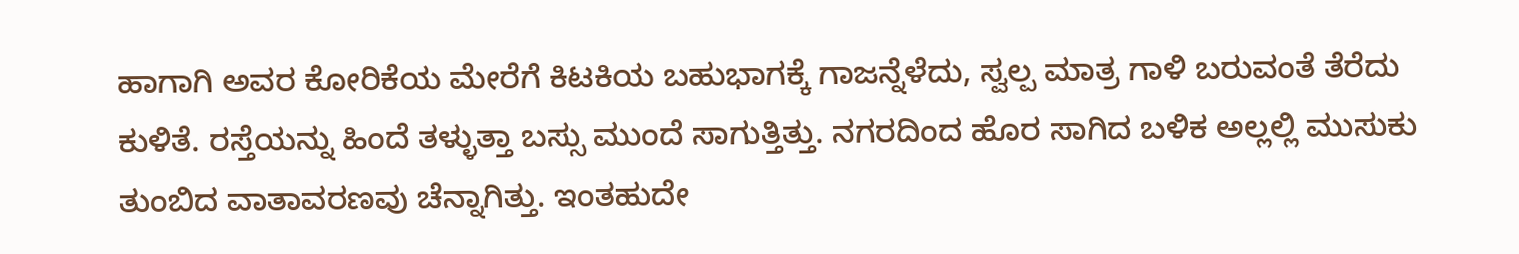ಹಾಗಾಗಿ ಅವರ ಕೋರಿಕೆಯ ಮೇರೆಗೆ ಕಿಟಕಿಯ ಬಹುಭಾಗಕ್ಕೆ ಗಾಜನ್ನೆಳೆದು, ಸ್ವಲ್ಪ ಮಾತ್ರ ಗಾಳಿ ಬರುವಂತೆ ತೆರೆದು ಕುಳಿತೆ. ರಸ್ತೆಯನ್ನು ಹಿಂದೆ ತಳ್ಳುತ್ತಾ ಬಸ್ಸು ಮುಂದೆ ಸಾಗುತ್ತಿತ್ತು. ನಗರದಿಂದ ಹೊರ ಸಾಗಿದ ಬಳಿಕ ಅಲ್ಲಲ್ಲಿ ಮುಸುಕು ತುಂಬಿದ ವಾತಾವರಣವು ಚೆನ್ನಾಗಿತ್ತು. ಇಂತಹುದೇ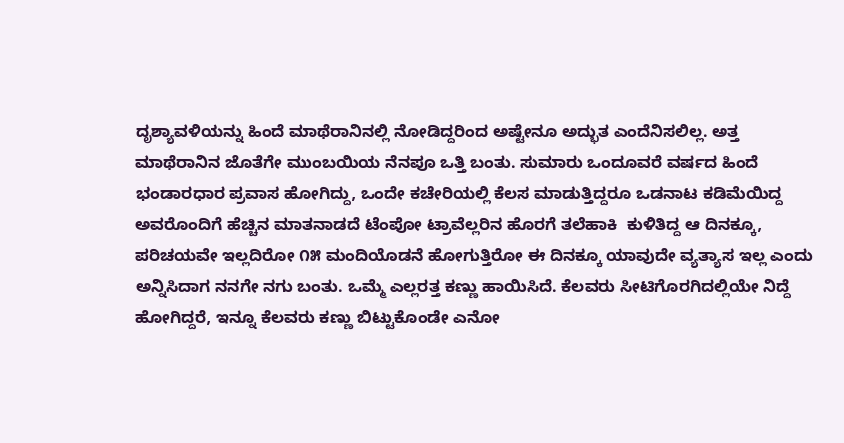ದೃಶ್ಯಾವಳಿಯನ್ನು ಹಿಂದೆ ಮಾಥೆರಾನಿನಲ್ಲಿ ನೋಡಿದ್ದರಿಂದ ಅಷ್ಟೇನೂ ಅದ್ಭುತ ಎಂದೆನಿಸಲಿಲ್ಲ. ಅತ್ತ ಮಾಥೆರಾನಿನ ಜೊತೆಗೇ ಮುಂಬಯಿಯ ನೆನಪೂ ಒತ್ತಿ ಬಂತು. ಸುಮಾರು ಒಂದೂವರೆ ವರ್ಷದ ಹಿಂದೆ ಭಂಡಾರಧಾರ ಪ್ರವಾಸ ಹೋಗಿದ್ದು, ಒಂದೇ ಕಚೇರಿಯಲ್ಲಿ ಕೆಲಸ ಮಾಡುತ್ತಿದ್ದರೂ ಒಡನಾಟ ಕಡಿಮೆಯಿದ್ದ ಅವರೊಂದಿಗೆ ಹೆಚ್ಚಿನ ಮಾತನಾಡದೆ ಟೆಂಪೋ ಟ್ರಾವೆಲ್ಲರಿನ ಹೊರಗೆ ತಲೆಹಾಕಿ  ಕುಳಿತಿದ್ದ ಆ ದಿನಕ್ಕೂ, ಪರಿಚಯವೇ ಇಲ್ಲದಿರೋ ೧೫ ಮಂದಿಯೊಡನೆ ಹೋಗುತ್ತಿರೋ ಈ ದಿನಕ್ಕೂ ಯಾವುದೇ ವ್ಯತ್ಯಾಸ ಇಲ್ಲ ಎಂದು ಅನ್ನಿಸಿದಾಗ ನನಗೇ ನಗು ಬಂತು. ಒಮ್ಮೆ ಎಲ್ಲರತ್ತ ಕಣ್ಣು ಹಾಯಿಸಿದೆ. ಕೆಲವರು ಸೀಟಿಗೊರಗಿದಲ್ಲಿಯೇ ನಿದ್ದೆ ಹೋಗಿದ್ದರೆ, ಇನ್ನೂ ಕೆಲವರು ಕಣ್ಣು ಬಿಟ್ಟುಕೊಂಡೇ ಎನೋ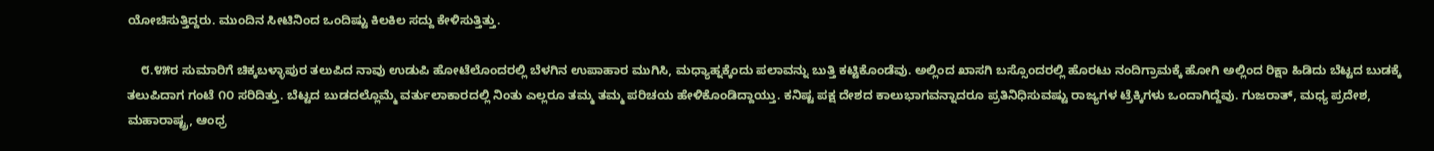ಯೋಚಿಸುತ್ತಿದ್ದರು. ಮುಂದಿನ ಸೀಟಿನಿಂದ ಒಂದಿಷ್ಟು ಕಿಲಕಿಲ ಸದ್ದು ಕೇಳಿಸುತ್ತಿತ್ತು.

    ೮.೪೫ರ ಸುಮಾರಿಗೆ ಚಿಕ್ಕಬಳ್ಳಾಪುರ ತಲುಪಿದ ನಾವು ಉಡುಪಿ ಹೋಟೆಲೊಂದರಲ್ಲಿ ಬೆಳಗಿನ ಉಪಾಹಾರ ಮುಗಿಸಿ, ಮಧ್ಯಾಹ್ನಕ್ಕೆಂದು ಪಲಾವನ್ನು ಬುತ್ತಿ ಕಟ್ಟಿಕೊಂಡೆವು. ಅಲ್ಲಿಂದ ಖಾಸಗಿ ಬಸ್ಸೊಂದರಲ್ಲಿ ಹೊರಟು ನಂದಿಗ್ರಾಮಕ್ಕೆ ಹೋಗಿ ಅಲ್ಲಿಂದ ರಿಕ್ಷಾ ಹಿಡಿದು ಬೆಟ್ಟದ ಬುಡಕ್ಕೆ ತಲುಪಿದಾಗ ಗಂಟೆ ೧೦ ಸರಿದಿತ್ತು. ಬೆಟ್ಟದ ಬುಡದಲ್ಲೊಮ್ಮೆ ವರ್ತುಲಾಕಾರದಲ್ಲಿ ನಿಂತು ಎಲ್ಲರೂ ತಮ್ಮ ತಮ್ಮ ಪರಿಚಯ ಹೇಳಿಕೊಂಡಿದ್ದಾಯ್ತು. ಕನಿಷ್ಟ ಪಕ್ಷ ದೇಶದ ಕಾಲುಭಾಗವನ್ನಾದರೂ ಪ್ರತಿನಿಧಿಸುವಷ್ಟು ರಾಜ್ಯಗಳ ಟ್ರೆಕ್ಕಿಗಳು ಒಂದಾಗಿದ್ದೆವು. ಗುಜರಾತ್, ಮಧ್ಯ ಪ್ರದೇಶ, ಮಹಾರಾಷ್ಟ್ರ, ಆಂಧ್ರ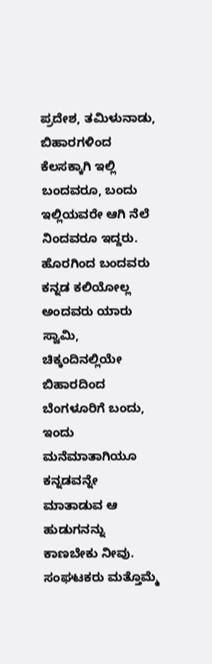ಪ್ರದೇಶ, ತಮಿಳುನಾಡು, ಬಿಹಾರಗಳಿಂದ ಕೆಲಸಕ್ಕಾಗಿ ಇಲ್ಲಿ ಬಂದವರೂ, ಬಂದು ಇಲ್ಲಿಯವರೇ ಆಗಿ ನೆಲೆ ನಿಂದವರೂ ಇದ್ದರು. ಹೊರಗಿಂದ ಬಂದವರು ಕನ್ನಡ ಕಲಿಯೋಲ್ಲ ಅಂದವರು ಯಾರು ಸ್ವಾಮಿ, ಚಿಕ್ಕಂದಿನಲ್ಲಿಯೇ ಬಿಹಾರದಿಂದ ಬೆಂಗಳೂರಿಗೆ ಬಂದು, ಇಂದು ಮನೆಮಾತಾಗಿಯೂ ಕನ್ನಡವನ್ನೇ ಮಾತಾಡುವ ಆ ಹುಡುಗನನ್ನು ಕಾಣಬೇಕು ನೀವು. ಸಂಘಟಕರು ಮತ್ತೊಮ್ಮೆ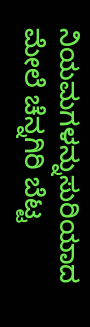ನಿಯಮಗಳನ್ನುಸುರಿಯಾದ ಮೇಲೆ ಚೆನ್ನಗಿರಿ ಬೆಟ್ಟ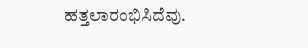ಹತ್ತಲಾರಂಭಿಸಿದೆವು.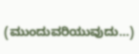(ಮುಂದುವರಿಯುವುದು…)